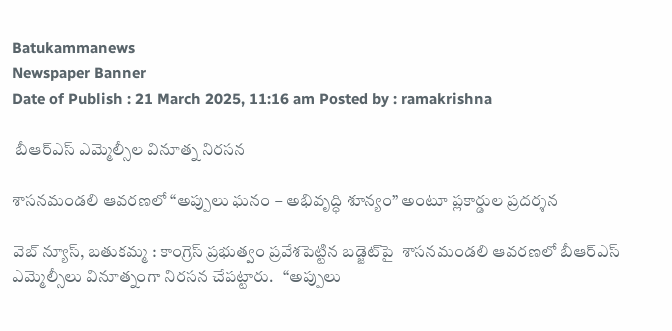Batukammanews
Newspaper Banner
Date of Publish : 21 March 2025, 11:16 am Posted by : ramakrishna

 బీఆర్ఎస్ ఎమ్మెల్సీల వినూత్న నిరసన

శాసనమండలి ఆవరణలో “అప్పులు ఘనం – అభివృద్ధి శూన్యం” అంటూ ప్లకార్డుల ప్రదర్శన

వెబ్ న్యూస్, బతుకమ్మ : కాంగ్రెస్ ప్రభుత్వం ప్రవేశపెట్టిన బడ్జెట్‌పై  శాసనమండలి ఆవరణలో బీఆర్ఎస్ ఎమ్మెల్సీలు వినూత్నంగా నిరసన చేపట్టారు.   “అప్పులు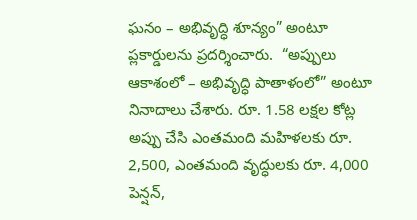ఘనం – అభివృద్ధి శూన్యం” అంటూ ప్లకార్డులను ప్రదర్శించారు.  “అప్పులు ఆకాశంలో – అభివృద్ధి పాతాళంలో” అంటూ నినాదాలు చేశారు. రూ. 1.58 లక్షల కోట్ల అప్పు చేసి ఎంతమంది మహిళలకు రూ. 2,500, ఎంతమంది వృద్ధులకు రూ. 4,000 పెన్షన్,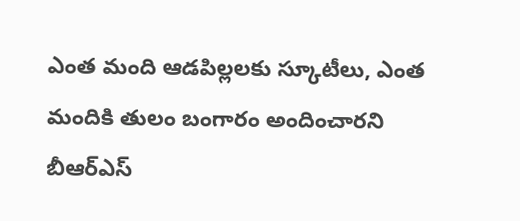ఎంత మంది ఆడపిల్లలకు స్కూటీలు, ఎంత మందికి తులం బంగారం అందించారని బీఆర్ఎస్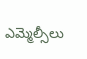ఎమ్మెల్సీలు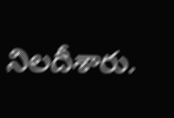నిలదీశారు.